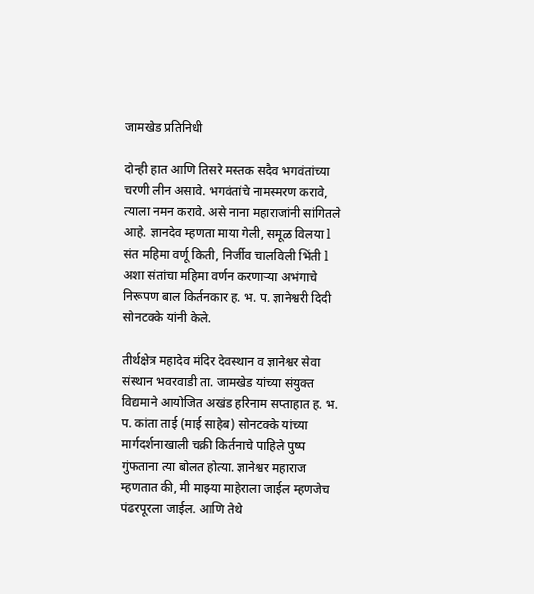जामखेड प्रतिनिधी

दोन्ही हात आणि तिसरे मस्तक सदैव भगवंतांच्या चरणी लीन असावे. भगवंतांचे नामस्मरण करावे, त्याला नमन करावे. असे नाना महाराजांनी सांगितले आहे. ज्ञानदेव म्हणता माया गेली, समूळ विलया l संत महिमा वर्णू किती, निर्जीव चालविली भिंती l अशा संतांचा महिमा वर्णन करणाऱ्या अभंगाचे निरूपण बाल किर्तनकार ह. भ. प. ज्ञानेश्वरी दिदी सोनटक्के यांनी केले.

तीर्थक्षेत्र महादेव मंदिर देवस्थान व ज्ञानेश्वर सेवा संस्थान भवरवाडी ता. जामखेड यांच्या संयुक्त विद्यमाने आयोजित अखंड हरिनाम सप्ताहात ह. भ. प. कांता ताई (माई साहेब) सोनटक्के यांच्या मार्गदर्शनाखाली चक्री किर्तनाचे पाहिले पुष्प गुंफताना त्या बोलत होत्या. ज्ञानेश्वर महाराज म्हणतात की, मी माझ्या माहेराला जाईल म्हणजेच पंढरपूरला जाईल. आणि तेथे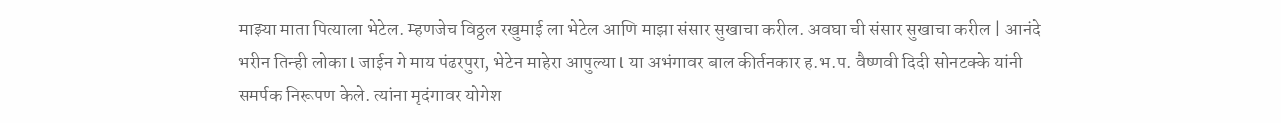माझ्या माता पित्याला भेटेल. म्हणजेच विठ्ठल रखुमाई ला भेटेल आणि माझा संसार सुखाचा करील. अवघा ची संसार सुखाचा करील | आनंदे भरीन तिन्ही लोका l जाईन गे माय पंढरपुरा, भेटेन माहेरा आपुल्या l या अभंगावर बाल कीर्तनकार ह.भ.प. वैष्णवी दिदी सोनटक्के यांनी समर्पक निरूपण केले. त्यांना मृदंगावर योगेश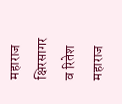महाराज क्षिरसागर व रितेश महाराज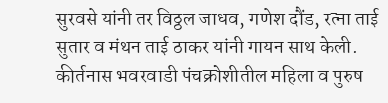सुरवसे यांनी तर विठ्ठल जाधव, गणेश दौंड, रत्ना ताई सुतार व मंथन ताई ठाकर यांनी गायन साथ केली. कीर्तनास भवरवाडी पंचक्रोशीतील महिला व पुरुष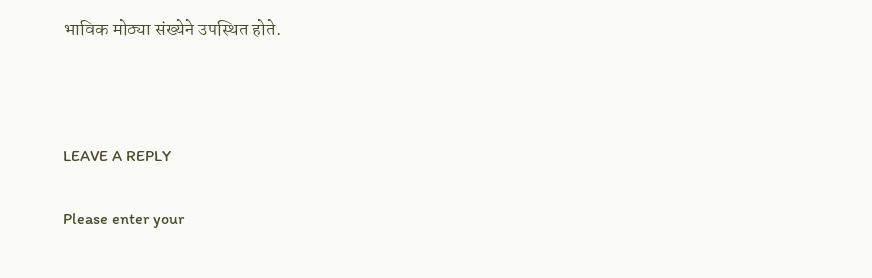भाविक मोठ्या संख्येने उपस्थित होते.



LEAVE A REPLY

Please enter your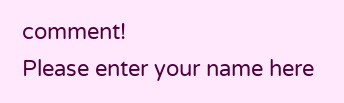comment!
Please enter your name here